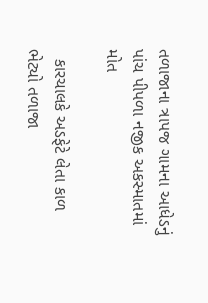તળાજાના ત્રાપજ ગામના આધેડનું પાંચ પીપળા નજીક અકસ્માતમાં મોત

  કારચાલકે અડફેટે લેતા કાળ ભેટ્યો તળાજા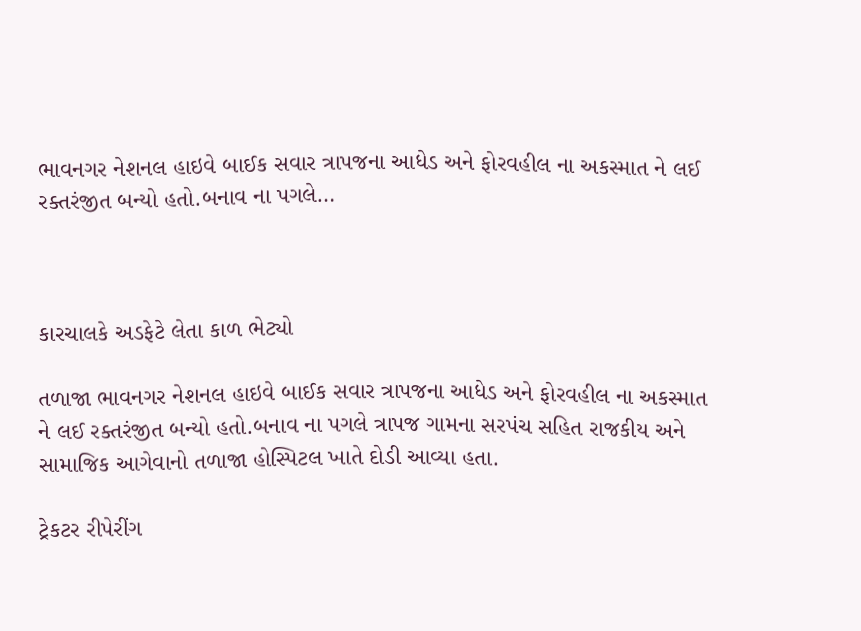ભાવનગર નેશનલ હાઇવે બાઈક સવાર ત્રાપજના આધેડ અને ફોરવહીલ ના અકસ્માત ને લઈ રક્તરંજીત બન્યો હતો.બનાવ ના પગલે…



કારચાલકે અડફેટે લેતા કાળ ભેટ્યો

તળાજા ભાવનગર નેશનલ હાઇવે બાઈક સવાર ત્રાપજના આધેડ અને ફોરવહીલ ના અકસ્માત ને લઈ રક્તરંજીત બન્યો હતો.બનાવ ના પગલે ત્રાપજ ગામના સરપંચ સહિત રાજકીય અને સામાજિક આગેવાનો તળાજા હોસ્પિટલ ખાતે દોડી આવ્યા હતા.

ટ્રેકટર રીપેરીંગ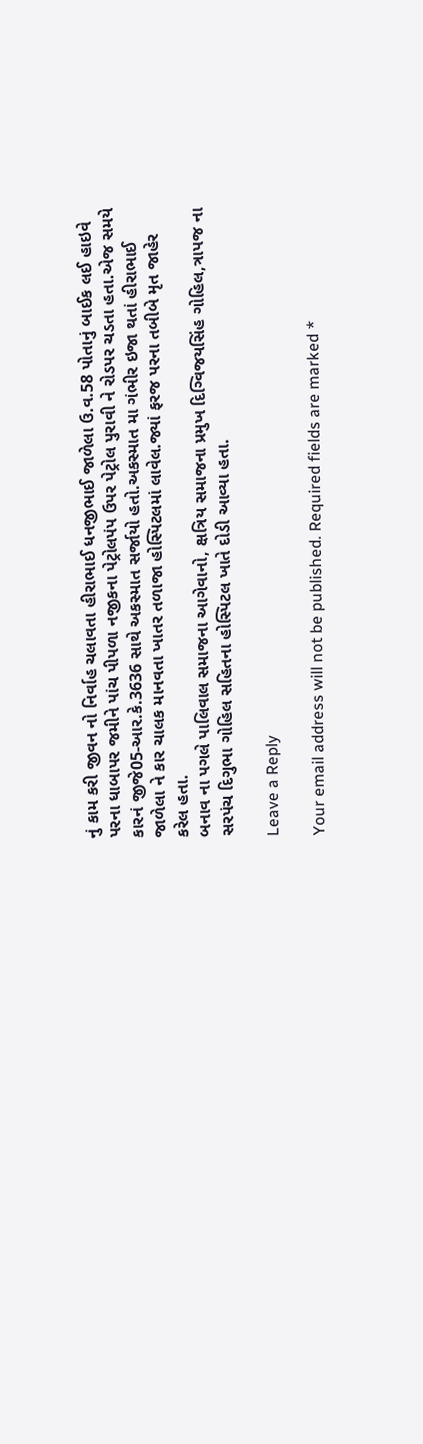નું કામ કરી જીવન નો નિર્વાહ ચલાવતા હીરાભાઈ ધનજીભાઈ જાળેલા ઉ.વ.58 પોતાનું બાઈક લઈ હાઇવે પરના ધાબાપર જમીને પાંચ પીપળા નજીકના પેટ્રોલપંપ ઉપર પેટ્રોલ પુરાવી ને રોડપર ચડતા હતા.એજ સમયે કારનં જીજે05-આર.કે.3636 સાથે અકસ્માત સર્જાયો હતો.અકસ્માત મા ગંભીર ઇજા થતાં હીરાભાઈ જાળેલા ને કાર ચાલક માનવતા ખાતર તળાજા હોસ્પિટલમાં લાવેલ.જ્યાં ફરજ પરના તબીબે મૃત જાહેર કરેલ હતા.
બનાવ ના પગલે પાલિવાલ સમાજના આગેવાનો, ક્ષત્રિય સમાજના પ્રમુખ દિગ્વિજયસિંહ ગોહિલ,ત્રાપજ ના સરપંચ દિગુભા ગોહિલ સહિતના હોસ્પિટલ ખાતે દોડી આવ્યા હતા.

Leave a Reply

Your email address will not be published. Required fields are marked *